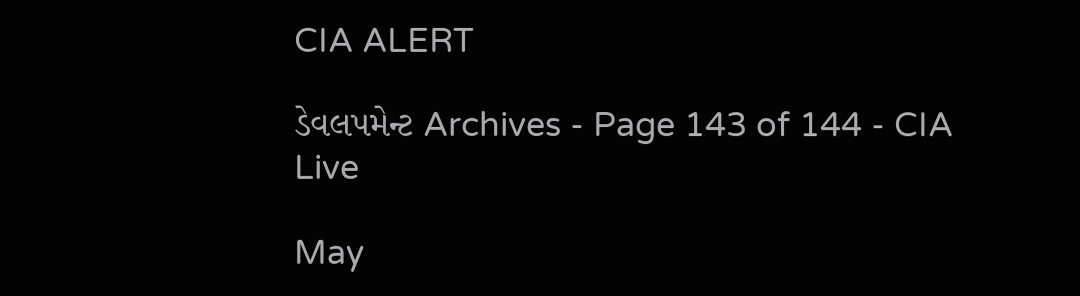CIA ALERT

ડેવલપમેન્ટ Archives - Page 143 of 144 - CIA Live

May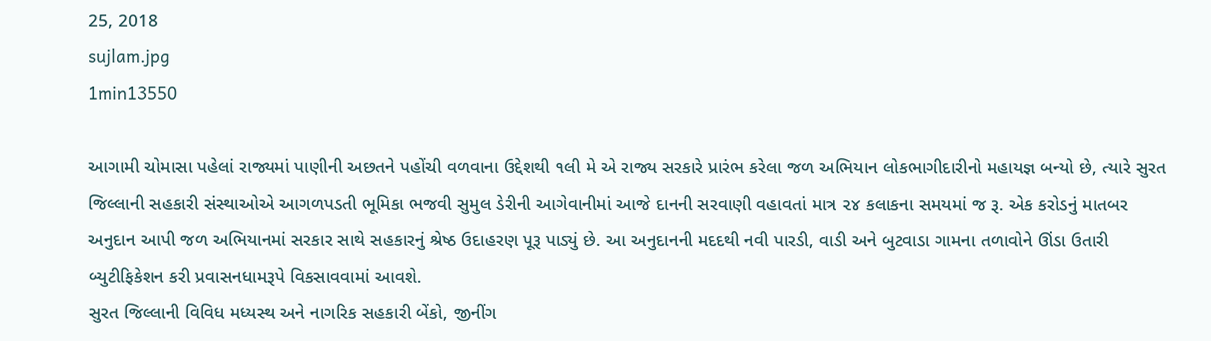25, 2018
sujlam.jpg
1min13550

આગામી ચોમાસા પહેલાં રાજ્યમાં પાણીની અછતને પહોંચી વળવાના ઉદ્દેશથી ૧લી મે એ રાજ્ય સરકારે પ્રારંભ કરેલા જળ અભિયાન લોકભાગીદારીનો મહાયજ્ઞ બન્યો છે, ત્યારે સુરત જિલ્લાની સહકારી સંસ્થાઓએ આગળપડતી ભૂમિકા ભજવી સુમુલ ડેરીની આગેવાનીમાં આજે દાનની સરવાણી વહાવતાં માત્ર ૨૪ કલાકના સમયમાં જ રૂ. એક કરોડનું માતબર અનુદાન આપી જળ અભિયાનમાં સરકાર સાથે સહકારનું શ્રેષ્ઠ ઉદાહરણ પૂરૂ પાડ્યું છે. આ અનુદાનની મદદથી નવી પારડી, વાડી અને બુટવાડા ગામના તળાવોને ઊંડા ઉતારી બ્યુટીફિકેશન કરી પ્રવાસનધામરૂપે વિકસાવવામાં આવશે.
સુરત જિલ્લાની વિવિધ મધ્યસ્થ અને નાગરિક સહકારી બેંકો, જીનીંગ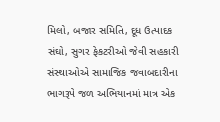મિલો, બજાર સમિતિ, દૂધ ઉત્પાદક સંઘો, સુગર ફેકટરીઓ જેવી સહકારી સંસ્થાઓએ સામાજિક જવાબદારીના ભાગરૂપે જળ અભિયાનમાં માત્ર એક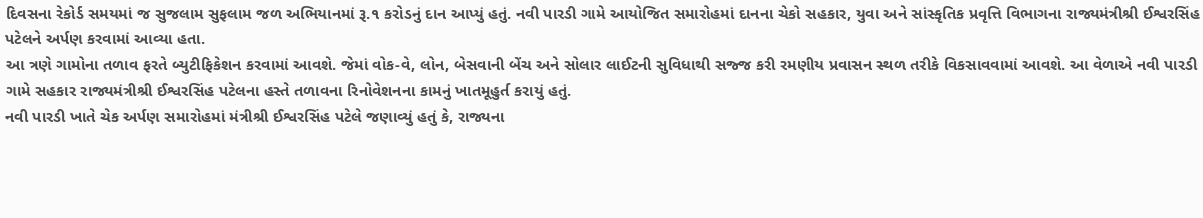દિવસના રેકોર્ડ સમયમાં જ સુજલામ સુફલામ જળ અભિયાનમાં રૂ.૧ કરોડનું દાન આપ્યું હતું. નવી પારડી ગામે આયોજિત સમારોહમાં દાનના ચેકો સહકાર, યુવા અને સાંસ્કૃતિક પ્રવૃત્તિ વિભાગના રાજ્યમંત્રીશ્રી ઈશ્વરસિંહ પટેલને અર્પણ કરવામાં આવ્યા હતા.
આ ત્રણે ગામોના તળાવ ફરતે બ્યુટીફિકેશન કરવામાં આવશે. જેમાં વોક-વે, લોન, બેસવાની બેંચ અને સોલાર લાઈટની સુવિધાથી સજ્જ કરી રમણીય પ્રવાસન સ્થળ તરીકે વિકસાવવામાં આવશે. આ વેળાએ નવી પારડી ગામે સહકાર રાજ્યમંત્રીશ્રી ઈશ્વરસિંહ પટેલના હસ્તે તળાવના રિનોવેશનના કામનું ખાતમૂહુર્ત કરાયું હતું.
નવી પારડી ખાતે ચેક અર્પણ સમારોહમાં મંત્રીશ્રી ઈશ્વરસિંહ પટેલે જણાવ્યું હતું કે, રાજ્યના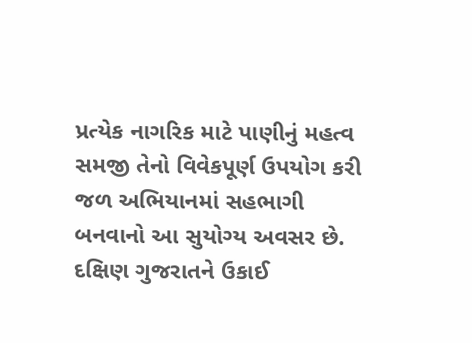પ્રત્યેક નાગરિક માટે પાણીનું મહત્વ સમજી તેનો વિવેકપૂર્ણ ઉપયોગ કરી જળ અભિયાનમાં સહભાગી બનવાનો આ સુયોગ્ય અવસર છે. દક્ષિણ ગુજરાતને ઉકાઈ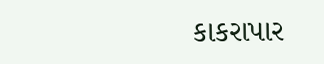કાકરાપાર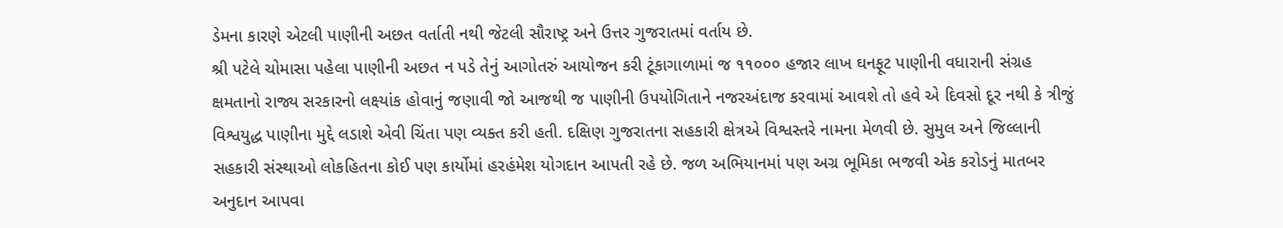ડેમના કારણે એટલી પાણીની અછત વર્તાતી નથી જેટલી સૌરાષ્ટ્ર અને ઉત્તર ગુજરાતમાં વર્તાય છે.
શ્રી પટેલે ચોમાસા પહેલા પાણીની અછત ન પડે તેનું આગોતરું આયોજન કરી ટૂંકાગાળામાં જ ૧૧૦૦૦ હજાર લાખ ઘનફૂટ પાણીની વધારાની સંગ્રહ ક્ષમતાનો રાજ્ય સરકારનો લક્ષ્યાંક હોવાનું જણાવી જો આજથી જ પાણીની ઉપયોગિતાને નજરઅંદાજ કરવામાં આવશે તો હવે એ દિવસો દૂર નથી કે ત્રીજું વિશ્વયુદ્ધ પાણીના મુદ્દે લડાશે એવી ચિંતા પણ વ્યક્ત કરી હતી. દક્ષિણ ગુજરાતના સહકારી ક્ષેત્રએ વિશ્વસ્તરે નામના મેળવી છે. સુમુલ અને જિલ્લાની સહકારી સંસ્થાઓ લોકહિતના કોઈ પણ કાર્યોમાં હરહંમેશ યોગદાન આપતી રહે છે. જળ અભિયાનમાં પણ અગ્ર ભૂમિકા ભજવી એક કરોડનું માતબર અનુદાન આપવા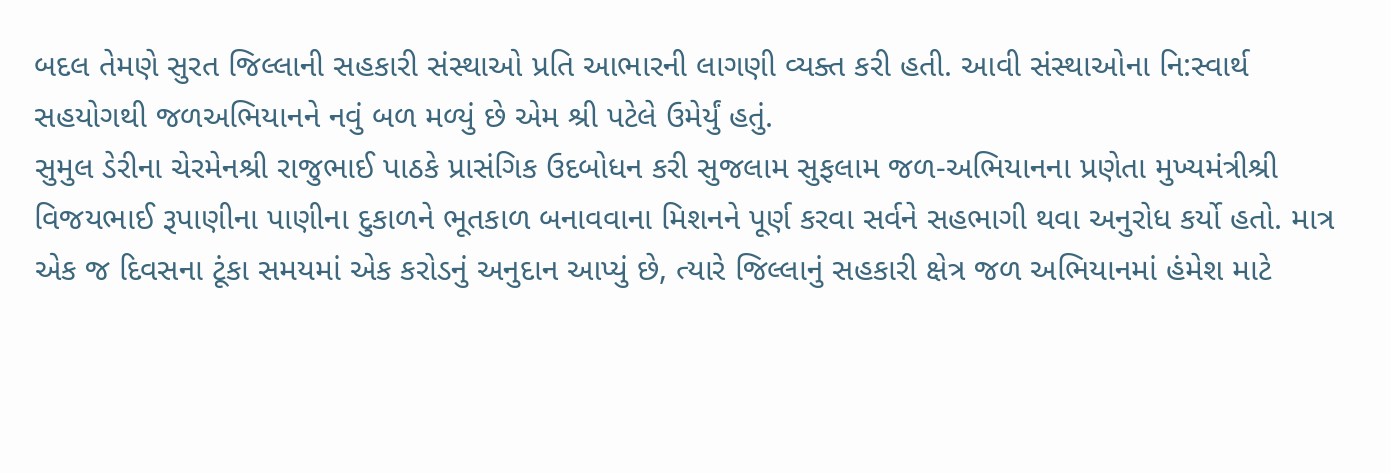બદલ તેમણે સુરત જિલ્લાની સહકારી સંસ્થાઓ પ્રતિ આભારની લાગણી વ્યક્ત કરી હતી. આવી સંસ્થાઓના નિ:સ્વાર્થ સહયોગથી જળઅભિયાનને નવું બળ મળ્યું છે એમ શ્રી પટેલે ઉમેર્યું હતું.
સુમુલ ડેરીના ચેરમેનશ્રી રાજુભાઈ પાઠકે પ્રાસંગિક ઉદબોધન કરી સુજલામ સુફલામ જળ-અભિયાનના પ્રણેતા મુખ્યમંત્રીશ્રી વિજયભાઈ રૂપાણીના પાણીના દુકાળને ભૂતકાળ બનાવવાના મિશનને પૂર્ણ કરવા સર્વને સહભાગી થવા અનુરોધ કર્યો હતો. માત્ર એક જ દિવસના ટૂંકા સમયમાં એક કરોડનું અનુદાન આપ્યું છે, ત્યારે જિલ્લાનું સહકારી ક્ષેત્ર જળ અભિયાનમાં હંમેશ માટે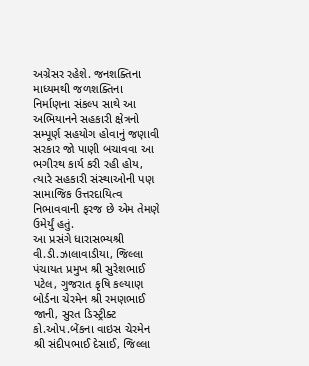અગ્રેસર રહેશે. જનશક્તિના માધ્યમથી જળશક્તિના નિર્માણના સંકલ્પ સાથે આ અભિયાનને સહકારી ક્ષેત્રનો સમ્પૂર્ણ સહયોગ હોવાનું જણાવી સરકાર જો પાણી બચાવવા આ ભગીરથ કાર્ય કરી રહી હોય, ત્યારે સહકારી સંસ્થાઓની પણ સામાજિક ઉત્તરદાયિત્વ નિભાવવાની ફરજ છે એમ તેમણે ઉમેર્યું હતું.
આ પ્રસંગે ધારાસભ્યશ્રી વી.ડી.ઝાલાવાડીયા, જિલ્લા પંચાયત પ્રમુખ શ્રી સુરેશભાઈ પટેલ, ગુજરાત કૃષિ કલ્યાણ બોર્ડના ચેરમેન શ્રી રમણભાઈ જાની, સુરત ડિસ્ટ્રીક્ટ કો.ઓપ.બેંકના વાઇસ ચેરમેન શ્રી સંદીપભાઈ દેસાઈ, જિલ્લા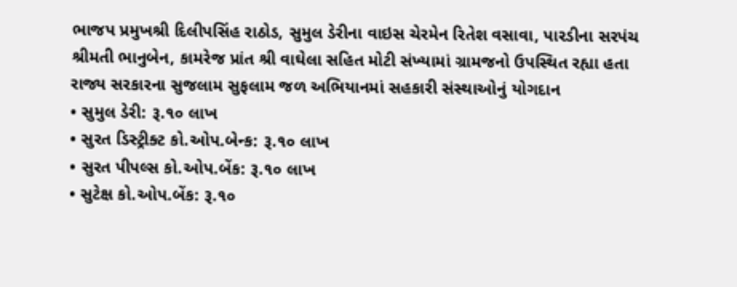ભાજપ પ્રમુખશ્રી દિલીપસિંહ રાઠોડ, સુમુલ ડેરીના વાઇસ ચેરમેન રિતેશ વસાવા, પારડીના સરપંચ શ્રીમતી ભાનુબેન, કામરેજ પ્રાંત શ્રી વાઘેલા સહિત મોટી સંખ્યામાં ગ્રામજનો ઉપસ્થિત રહ્યા હતા
રાજ્ય સરકારના સુજલામ સુફલામ જળ અભિયાનમાં સહકારી સંસ્થાઓનું યોગદાન
• સુમુલ ડેરી: રૂ.૧૦ લાખ
• સુરત ડિસ્ટ્રીક્ટ કો.ઓપ.બેન્ક: રૂ.૧૦ લાખ
• સુરત પીપલ્સ કો.ઓપ.બેંક: રૂ.૧૦ લાખ
• સુટેક્ષ કો.ઓપ.બેંક: રૂ.૧૦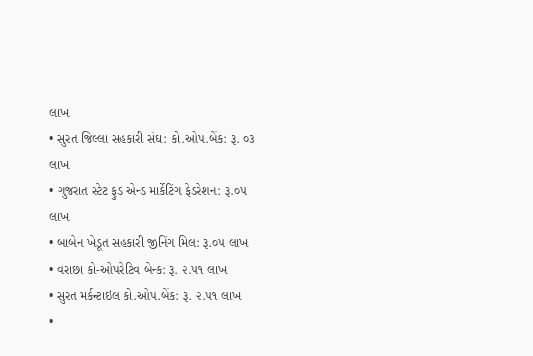લાખ
• સુરત જિલ્લા સહકારી સંઘ: કો.ઓપ.બેંક: રૂ. ૦૩ લાખ
• ગુજરાત સ્ટેટ ફુડ એન્ડ માર્કેટિંગ ફેડરેશન: રૂ.૦૫ લાખ
• બાબેન ખેડૂત સહકારી જીનિંગ મિલ: રૂ.૦૫ લાખ
• વરાછા કો-ઓપરેટિવ બેન્ક: રૂ. ૨.૫૧ લાખ
• સુરત મર્કન્ટાઇલ કો.ઓપ.બેંક: રૂ. ૨.૫૧ લાખ
•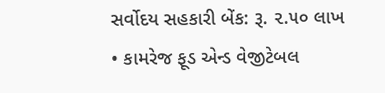સર્વોદય સહકારી બેંક: રૂ. ૨.૫૦ લાખ
• કામરેજ ફૂડ એન્ડ વેજીટેબલ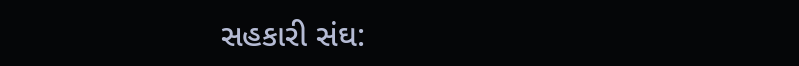સહકારી સંઘ: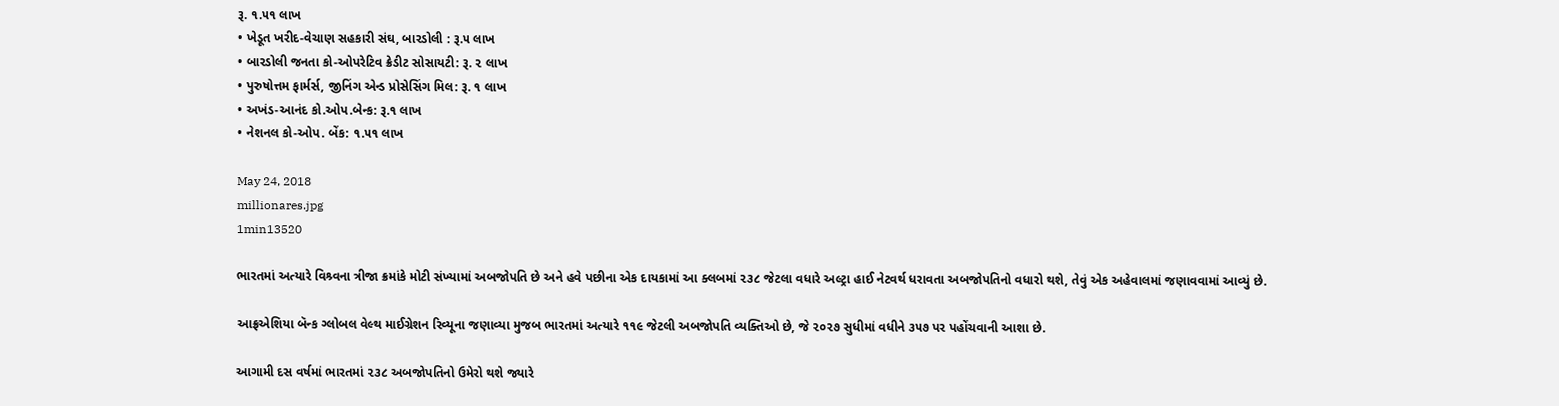રૂ. ૧.૫૧ લાખ
• ખેડૂત ખરીદ-વેચાણ સહકારી સંઘ, બારડોલી : રૂ.૫ લાખ
• બારડોલી જનતા કો-ઓપરેટિવ ક્રેડીટ સોસાયટી: રૂ. ૨ લાખ
• પુરુષોત્તમ ફાર્મર્સ, જીનિંગ એન્ડ પ્રોસેસિંગ મિલ: રૂ. ૧ લાખ
• અખંડ-આનંદ કો.ઓપ.બેન્ક: રૂ.૧ લાખ
• નેશનલ કો-ઓપ. બેંક: ૧.૫૧ લાખ

May 24, 2018
millionares.jpg
1min13520

ભારતમાં અત્યારે વિશ્ર્વના ત્રીજા ક્રમાંકે મોટી સંખ્યામાં અબજોપતિ છે અને હવે પછીના એક દાયકામાં આ ક્લબમાં ૨૩૮ જેટલા વધારે અલ્ટ્રા હાઈ નેટવર્થ ધરાવતા અબજોપતિનો વધારો થશે, તેવું એક અહેવાલમાં જણાવવામાં આવ્યું છે.

આફ્રએશિયા બૅન્ક ગ્લોબલ વેલ્થ માઈગ્રેશન રિવ્યૂના જણાવ્યા મુજબ ભારતમાં અત્યારે ૧૧૯ જેટલી અબજોપતિ વ્યક્તિઓ છે, જે ૨૦૨૭ સુધીમાં વધીને ૩૫૭ પર પહોંચવાની આશા છે.

આગામી દસ વર્ષમાં ભારતમાં ૨૩૮ અબજોપતિનો ઉમેરો થશે જ્યારે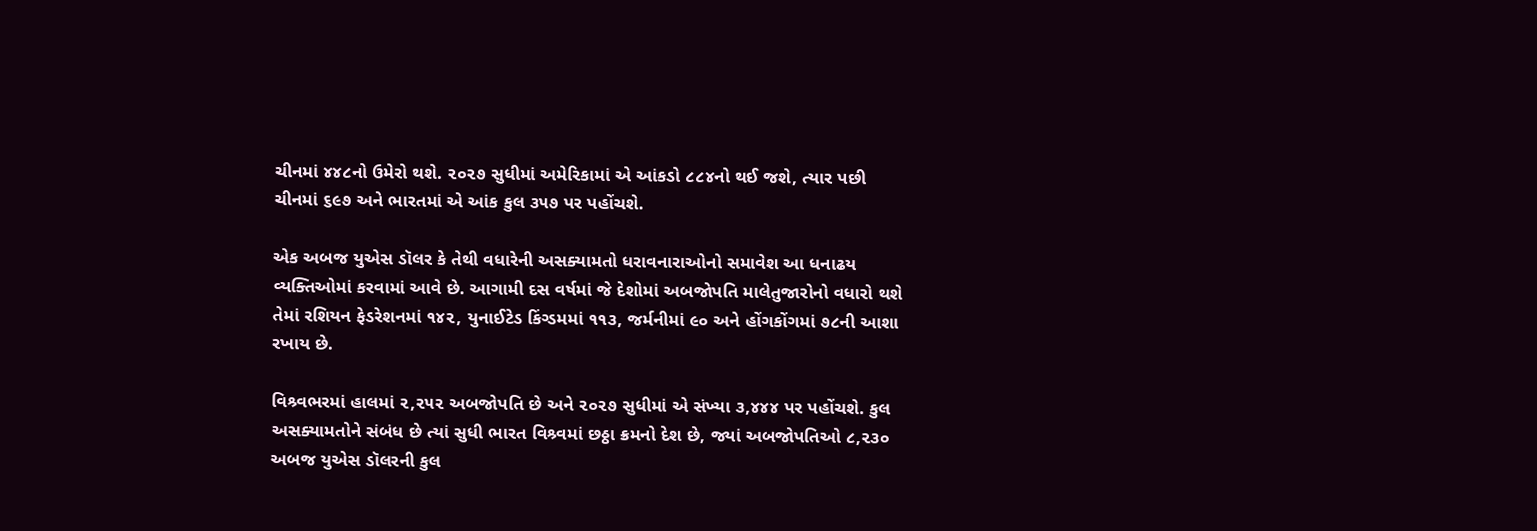ચીનમાં ૪૪૮નો ઉમેરો થશે. ૨૦૨૭ સુધીમાં અમેરિકામાં એ આંકડો ૮૮૪નો થઈ જશે, ત્યાર પછી ચીનમાં ૬૯૭ અને ભારતમાં એ આંક કુલ ૩૫૭ પર પહોંચશે.

એક અબજ યુએસ ડૉલર કે તેથી વધારેની અસક્યામતો ધરાવનારાઓનો સમાવેશ આ ધનાઢય વ્યક્તિઓમાં કરવામાં આવે છે. આગામી દસ વર્ષમાં જે દેશોમાં અબજોપતિ માલેતુજારોનો વધારો થશે તેમાં રશિયન ફેડરેશનમાં ૧૪૨, યુનાઈટેડ કિંગ્ડમમાં ૧૧૩, જર્મનીમાં ૯૦ અને હોંગકોંગમાં ૭૮ની આશા રખાય છે.

વિશ્ર્વભરમાં હાલમાં ૨,૨૫૨ અબજોપતિ છે અને ૨૦૨૭ સુધીમાં એ સંખ્યા ૩,૪૪૪ પર પહોંચશે. કુલ અસક્યામતોને સંબંધ છે ત્યાં સુધી ભારત વિશ્ર્વમાં છઠ્ઠા ક્રમનો દેશ છે, જ્યાં અબજોપતિઓ ૮,૨૩૦ અબજ યુએસ ડૉલરની કુલ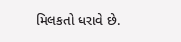મિલકતો ધરાવે છે.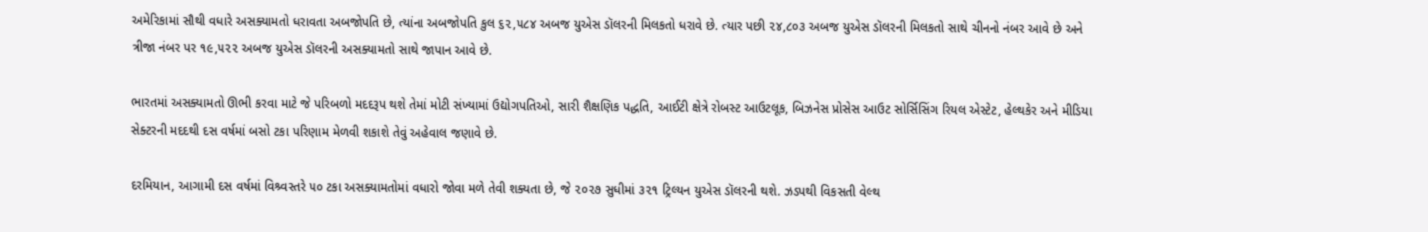અમેરિકામાં સૌથી વધારે અસક્યામતો ધરાવતા અબજોપતિ છે, ત્યાંના અબજોપતિ કુલ ૬૨,૫૮૪ અબજ યુએસ ડૉલરની મિલકતો ધરાવે છે. ત્યાર પછી ૨૪,૮૦૩ અબજ યુએસ ડૉલરની મિલકતો સાથે ચીનનો નંબર આવે છે અને ત્રીજા નંબર પર ૧૯,૫૨૨ અબજ યુએસ ડૉલરની અસક્યામતો સાથે જાપાન આવે છે.

ભારતમાં અસક્યામતો ઊભી કરવા માટે જે પરિબળો મદદરૂપ થશે તેમાં મોટી સંખ્યામાં ઉદ્યોગપતિઓ, સારી શૈક્ષણિક પદ્ધતિ, આઈટી ક્ષેત્રે રોબસ્ટ આઉટલૂક, બિઝનેસ પ્રોસેસ આઉટ સોર્સિસિંગ રિયલ એસ્ટેટ, હેલ્થકેર અને મીડિયા સેક્ટરની મદદથી દસ વર્ષમાં બસો ટકા પરિણામ મેળવી શકાશે તેવું અહેવાલ જણાવે છે.

દરમિયાન, આગામી દસ વર્ષમાં વિશ્ર્વસ્તરે ૫૦ ટકા અસક્યામતોમાં વધારો જોવા મળે તેવી શક્યતા છે, જે ૨૦૨૭ સુધીમાં ૩૨૧ ટ્રિલ્યન યુએસ ડૉલરની થશે. ઝડપથી વિકસતી વેલ્થ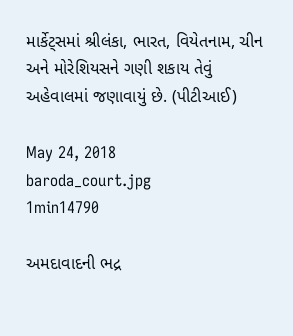માર્કેટ્સમાં શ્રીલંકા, ભારત, વિયેતનામ, ચીન અને મોરેશિયસને ગણી શકાય તેવું અહેવાલમાં જણાવાયું છે. (પીટીઆઈ)

May 24, 2018
baroda_court.jpg
1min14790

અમદાવાદની ભદ્ર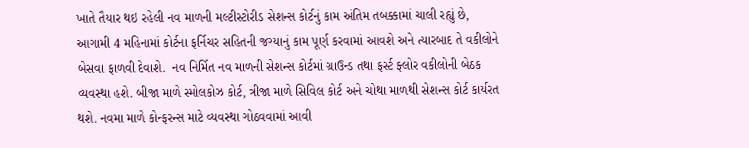ખાતે તૈયાર થઇ રહેલી નવ માળની મલ્ટીસ્ટોરીડ સેશન્સ કોર્ટનું કામ અંતિમ તબક્કામાં ચાલી રહ્યું છે, આગામી 4 મહિનામાં કોર્ટના ફર્નિચર સહિતની જગ્યાનું કામ પૂર્ણ કરવામાં આવશે અને ત્યારબાદ તે વકીલોને બેસવા ફાળવી દેવાશે.  નવ નિર્મિત નવ માળની સેશન્સ કોર્ટમાં ગ્રાઉન્ડ તથા ફર્સ્ટ ફ્લોર વકીલોની બેઠક વ્યવસ્થા હશે. બીજા માળે સ્મોલકોઝ કોર્ટ, ત્રીજા માળે સિવિલ કોર્ટ અને ચોથા માળથી સેશન્સ કોર્ટ કાર્યરત થશે. નવમા માળે કોન્ફરન્સ માટે વ્યવસ્થા ગોઠવવામાં આવી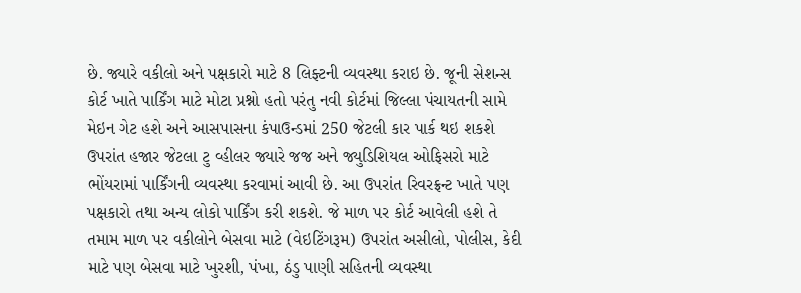છે. જ્યારે વકીલો અને પક્ષકારો માટે 8 લિફ્ટની વ્યવસ્થા કરાઇ છે. જૂની સેશન્સ કોર્ટ ખાતે પાર્કિંગ માટે મોટા પ્રશ્નો હતો પરંતુ નવી કોર્ટમાં જિલ્લા પંચાયતની સામે મેઇન ગેટ હશે અને આસપાસના કંપાઉન્ડમાં 250 જેટલી કાર પાર્ક થઇ શકશે ઉપરાંત હજાર જેટલા ટુ વ્હીલર જ્યારે જજ અને જ્યુડિશિયલ ઓફિસરો માટે ભોંયરામાં પાર્કિંગની વ્યવસ્થા કરવામાં આવી છે. આ ઉપરાંત રિવરફ્રન્ટ ખાતે પણ પક્ષકારો તથા અન્ય લોકો પાર્કિંગ કરી શકશે. જે માળ પર કોર્ટ આવેલી હશે તે તમામ માળ પર વકીલોને બેસવા માટે (વેઇટિંગરૂમ) ઉપરાંત અસીલો, પોલીસ, કેદી માટે પણ બેસવા માટે ખુરશી, પંખા, ઠંડુ પાણી સહિતની વ્યવસ્થા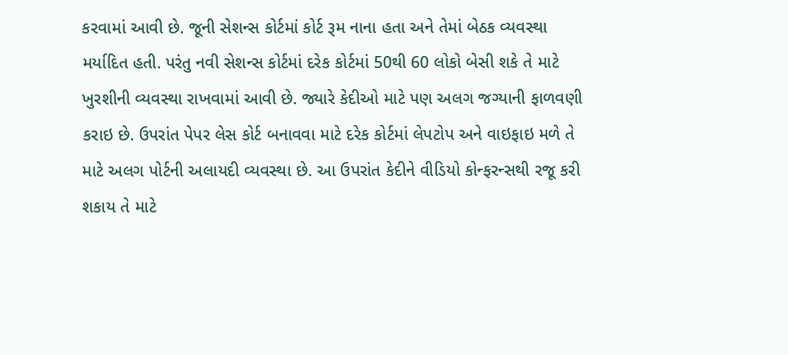કરવામાં આવી છે. જૂની સેશન્સ કોર્ટમાં કોર્ટ રૂમ નાના હતા અને તેમાં બેઠક વ્યવસ્થા મર્યાદિત હતી. પરંતુ નવી સેશન્સ કોર્ટમાં દરેક કોર્ટમાં 50થી 60 લોકો બેસી શકે તે માટે ખુરશીની વ્યવસ્થા રાખવામાં આવી છે. જ્યારે કેદીઓ માટે પણ અલગ જગ્યાની ફાળવણી કરાઇ છે. ઉપરાંત પેપર લેસ કોર્ટ બનાવવા માટે દરેક કોર્ટમાં લેપટોપ અને વાઇફાઇ મળે તે માટે અલગ પોર્ટની અલાયદી વ્યવસ્થા છે. આ ઉપરાંત કેદીને વીડિયો કોન્ફરન્સથી રજૂ કરી શકાય તે માટે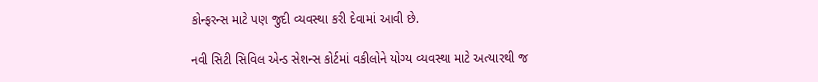કોન્ફરન્સ માટે પણ જુદી વ્યવસ્થા કરી દેવામાં આવી છે.

નવી સિટી સિવિલ એન્ડ સેશન્સ કોર્ટમાં વકીલોને યોગ્ય વ્યવસ્થા માટે અત્યારથી જ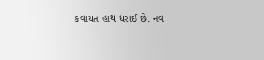કવાયત હાથ ધરાઈ છે. નવ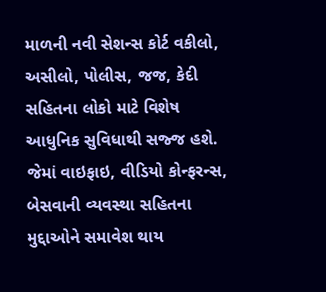માળની નવી સેશન્સ કોર્ટ વકીલો, અસીલો, પોલીસ, જજ, કેદી સહિતના લોકો માટે વિશેષ આધુનિક સુવિધાથી સજ્જ હશે. જેમાં વાઇફાઇ, વીડિયો કોન્ફરન્સ, બેસવાની વ્યવસ્થા સહિતના મુદ્દાઓને સમાવેશ થાય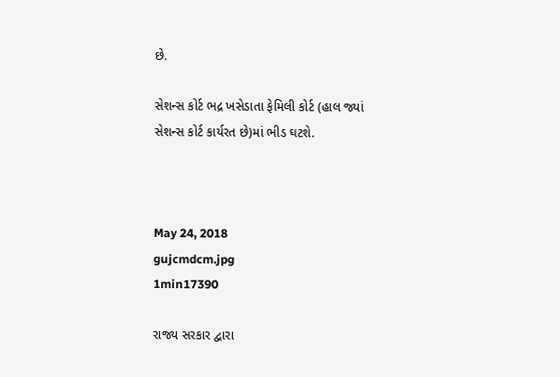છે.

સેશન્સ કોર્ટ ભદ્ર ખસેડાતા ફેમિલી કોર્ટ (હાલ જ્યાં સેશન્સ કોર્ટ કાર્યરત છે)માં ભીડ ઘટશે.



May 24, 2018
gujcmdcm.jpg
1min17390

રાજ્ય સરકાર દ્વારા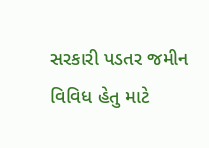સરકારી પડતર જમીન વિવિધ હેતુ માટે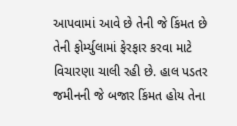આપવામાં આવે છે તેની જે કિંમત છે તેની ફોર્મ્યુલામાં ફેરફાર કરવા માટે વિચારણા ચાલી રહી છે. હાલ પડતર જમીનની જે બજાર કિંમત હોય તેના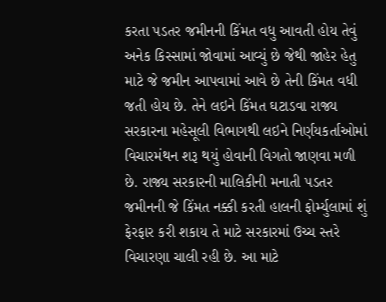કરતા પડતર જમીનની કિંમત વધુ આવતી હોય તેવું અનેક કિસ્સામાં જોવામાં આવ્યું છે જેથી જાહેર હેતુ માટે જે જમીન આપવામાં આવે છે તેની કિંમત વધી જતી હોય છે. તેને લઇને કિંમત ઘટાડવા રાજ્ય સરકારના મહેસૂલી વિભાગથી લઇને નિર્ણયકર્તાઓમાં વિચારમંથન શરૂ થયું હોવાની વિગતો જાણવા મળી છે. રાજ્ય સરકારની માલિકીની મનાતી પડતર જમીનની જે કિંમત નક્કી કરતી હાલની ફોર્મ્યુલામાં શું ફેરફાર કરી શકાય તે માટે સરકારમાં ઉચ્ચ સ્તરે વિચારણા ચાલી રહી છે. આ માટે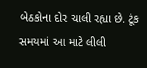બેઠકોના દોર ચાલી રહ્યા છે. ટૂંક સમયમાં આ માટે લીલી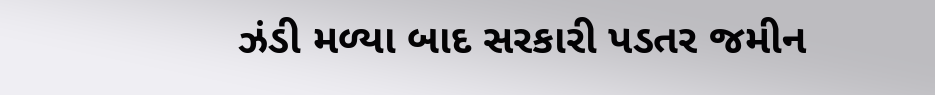ઝંડી મળ્યા બાદ સરકારી પડતર જમીન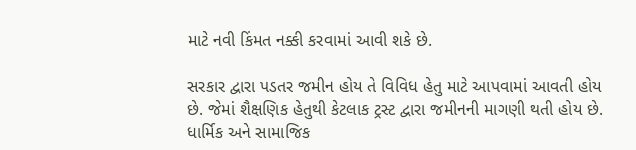માટે નવી કિંમત નક્કી કરવામાં આવી શકે છે.

સરકાર દ્વારા પડતર જમીન હોય તે વિવિધ હેતુ માટે આપવામાં આવતી હોય છે. જેમાં શૈક્ષણિક હેતુથી કેટલાક ટ્રસ્ટ દ્વારા જમીનની માગણી થતી હોય છે. ધાર્મિક અને સામાજિક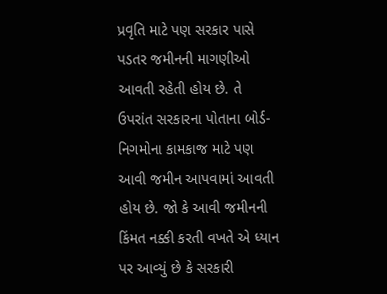પ્રવૃતિ માટે પણ સરકાર પાસે પડતર જમીનની માગણીઓ આવતી રહેતી હોય છે. તે ઉપરાંત સરકારના પોતાના બોર્ડ-નિગમોના કામકાજ માટે પણ આવી જમીન આપવામાં આવતી હોય છે. જો કે આવી જમીનની કિંમત નક્કી કરતી વખતે એ ધ્યાન પર આવ્યું છે કે સરકારી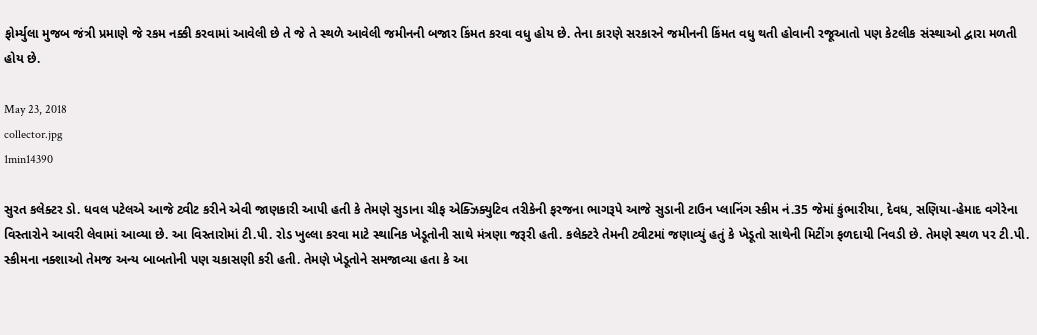ફોર્મ્યુલા મુજબ જંત્રી પ્રમાણે જે રકમ નક્કી કરવામાં આવેલી છે તે જે તે સ્થળે આવેલી જમીનની બજાર કિંમત કરવા વધુ હોય છે. તેના કારણે સરકારને જમીનની કિંમત વધુ થતી હોવાની રજૂઆતો પણ કેટલીક સંસ્થાઓ દ્વારા મળતી હોય છે.

May 23, 2018
collector.jpg
1min14390

સુરત કલેક્ટર ડો. ધવલ પટેલએ આજે ટ્વીટ કરીને એવી જાણકારી આપી હતી કે તેમણે સુડાના ચીફ એક્ઝિક્યુટિવ તરીકેની ફરજના ભાગરૂપે આજે સુડાની ટાઉન પ્લાનિંગ સ્કીમ નં.35 જેમાં કુંભારીયા, દેવધ, સણિયા-હેમાદ વગેરેના વિસ્તારોને આવરી લેવામાં આવ્યા છે. આ વિસ્તારોમાં ટી.પી. રોડ ખુલ્લા કરવા માટે સ્થાનિક ખેડૂતોની સાથે મંત્રણા જરૂરી હતી. કલેક્ટરે તેમની ટ્વીટમાં જણાવ્યું હતું કે ખેડૂતો સાથેની મિટીંગ ફળદાયી નિવડી છે. તેમણે સ્થળ પર ટી.પી. સ્કીમના નક્શાઓ તેમજ અન્ય બાબતોની પણ ચકાસણી કરી હતી. તેમણે ખેડૂતોને સમજાવ્યા હતા કે આ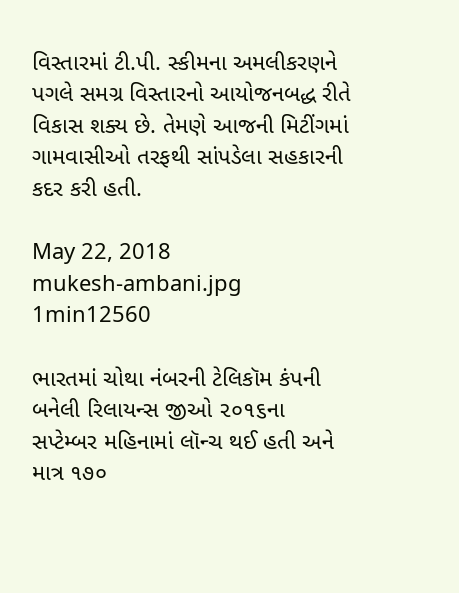વિસ્તારમાં ટી.પી. સ્કીમના અમલીકરણને પગલે સમગ્ર વિસ્તારનો આયોજનબદ્ધ રીતે વિકાસ શક્ય છે. તેમણે આજની મિટીંગમાં ગામવાસીઓ તરફથી સાંપડેલા સહકારની કદર કરી હતી.

May 22, 2018
mukesh-ambani.jpg
1min12560

ભારતમાં ચોથા નંબરની ટેલિકૉમ કંપની બનેલી રિલાયન્સ જીઓ ૨૦૧૬ના સપ્ટેમ્બર મહિનામાં લૉન્ચ થઈ હતી અને માત્ર ૧૭૦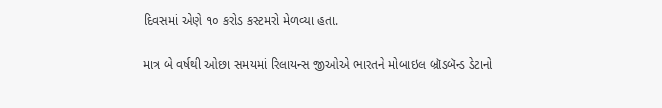દિવસમાં એણે ૧૦ કરોડ કસ્ટમરો મેળવ્યા હતા.

માત્ર બે વર્ષથી ઓછા સમયમાં રિલાયન્સ જીઓએ ભારતને મોબાઇલ બ્રૉડબૅન્ડ ડેટાનો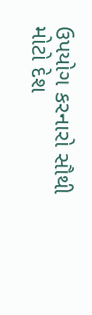ઉપયોગ કરનારો સૌથી મોટો દેશ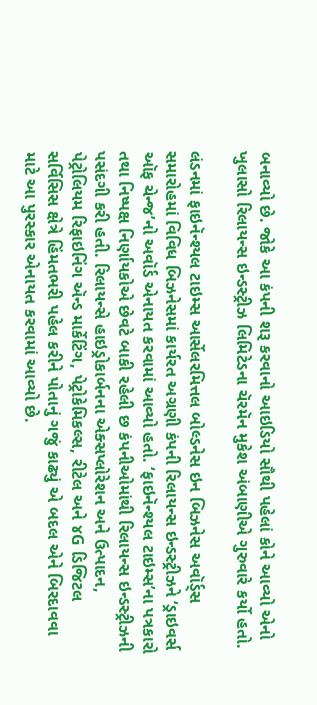બનાવ્યો છે. જોકે આ કંપની શરૂ કરવાનો આઇડિયો સૌથી પહેલાં કોને આવ્યો એનો ખુલાસો રિલાયન્સ ઇન્ડસ્ટ્રીઝ લિમિટેડના ચૅરમૅન મુકેશ અંબાણીએ ગુરુવારે કર્યો હતો.

લંડનમાં ફાઇનૅન્શ્યલ ટાઇમ્સ આર્સેલરમિત્તલ બોલ્ડનેસ ઇન બિઝનેસ અવૉર્ડ્સ સમારોહમાં વિવિધ બિઝનેસમાં કાર્યરત અગ્રણી કંપની રિલાયન્સ ઇન્ડસ્ટ્રીઝને ‘ડ્રાઇવર્સ ઑફ ચેન્જ’નો અવૉર્ડ એનાયત કરવામાં આવ્યો હતો. ‘ફાઇનૅન્શ્યલ ટાઇમ્સ’ના પત્રકારો તથા નિષ્પક્ષ નિર્ણાયકોએ છેવટે બાકી રહેલી છ કંપનીઓમાંથી રિલાયન્સ ઇન્ડસ્ટ્રીઝની પસંદગી કરી હતી. રિલાયન્સે હાઇડ્રોકાર્બનના એક્સપ્લોરેશન અને ઉત્પાદન, પેટ્રોલિયમ રિફાઇનિંગ ઍન્ડ માર્કેટિંગ, પેટ્રોકેમિકલ્સ, રીટેલ અને ૪G ડિજિટલ સર્વિસિસ ક્ષેત્રે હિંમતભરી પહેલ કરીને પોતાનું ગજું કાઢ્યું એ બદલ એને બિરદાવવા માટે આ પુરસ્કાર એનાયત કરવામાં આવ્યો છે.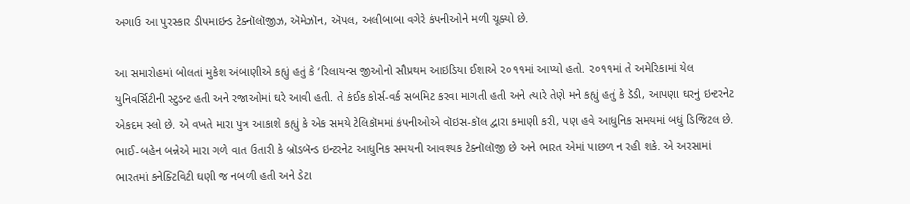અગાઉ આ પુરસ્કાર ડીપમાઇન્ડ ટેક્નૉલૉજીઝ, ઍમેઝૉન, ઍપલ, અલીબાબા વગેરે કંપનીઓને મળી ચૂક્યો છે.

આ સમારોહમાં બોલતાં મુકેશ અંબાણીએ કહ્યું હતું કે ‘રિલાયન્સ જીઓનો સૌપ્રથમ આઇડિયા ઈશાએ ૨૦૧૧માં આપ્યો હતો. ૨૦૧૧માં તે અમેરિકામાં યેલ યુનિવર્સિટીની સ્ટુડન્ટ હતી અને રજાઓમાં ઘરે આવી હતી. તે કંઈક કોર્સ-વર્ક સબમિટ કરવા માગતી હતી અને ત્યારે તેણે મને કહ્યું હતું કે ડૅડી, આપણા ઘરનું ઇન્ટરનેટ એકદમ સ્લો છે. એ વખતે મારા પુત્ર આકાશે કહ્યું કે એક સમયે ટેલિકૉમમાં કંપનીઓએ વૉઇસ-કૉલ દ્વારા કમાણી કરી, પણ હવે આધુનિક સમયમાં બધું ડિજિટલ છે. ભાઈ-બહેન બન્નેએ મારા ગળે વાત ઉતારી કે બ્રૉડબૅન્ડ ઇન્ટરનેટ આધુનિક સમયની આવશ્યક ટેક્નૉલૉજી છે અને ભારત એમાં પાછળ ન રહી શકે. એ અરસામાં ભારતમાં કનેક્ટિવિટી ઘણી જ નબળી હતી અને ડેટા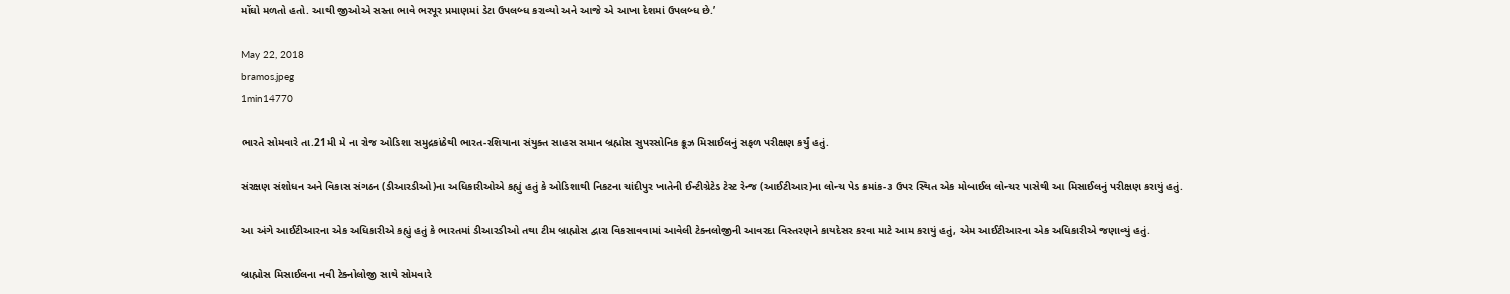મોંઘો મળતો હતો. આથી જીઓએ સસ્તા ભાવે ભરપૂર પ્રમાણમાં ડેટા ઉપલબ્ધ કરાવ્યો અને આજે એ આખા દેશમાં ઉપલબ્ધ છે.’

May 22, 2018
bramos.jpeg
1min14770

ભારતે સોમવારે તા.21મી મે ના રોજ ઓડિશા સમુદ્રકાંઠેથી ભારત-રશિયાના સંયુક્ત સાહસ સમાન બ્રહ્મોસ સુપરસોનિક ક્રૂઝ મિસાઈલનું સફળ પરીક્ષણ કર્યું હતું.

સંરક્ષણ સંશોધન અને વિકાસ સંગઠન (ડીઆરડીઓ)ના અધિકારીઓએ કહ્યું હતું કે ઓડિશાથી નિકટના ચાંદીપુર ખાતેની ઈન્ટીગ્રેટેડ ટેસ્ટ રેન્જ (આઈટીઆર)ના લોન્ચ પેડ ક્રમાંક-૩ ઉપર સ્થિત એક મોબાઈલ લોન્ચર પાસેથી આ મિસાઈલનું પરીક્ષણ કરાયું હતું.

આ અંગે આઈટીઆરના એક અધિકારીએ કહ્યું હતું કે ભારતમાં ડીઆરડીઓ તથા ટીમ બ્રાહ્મોસ દ્વારા વિકસાવવામાં આવેલી ટેક્નલોજીની આવરદા વિસ્તરણને કાયદેસર કરવા માટે આમ કરાયું હતું, એમ આઈટીઆરના એક અધિકારીએ જણાવ્યું હતું.

બ્રાહ્મોસ મિસાઈલના નવી ટેક્નોલોજી સાથે સોમવારે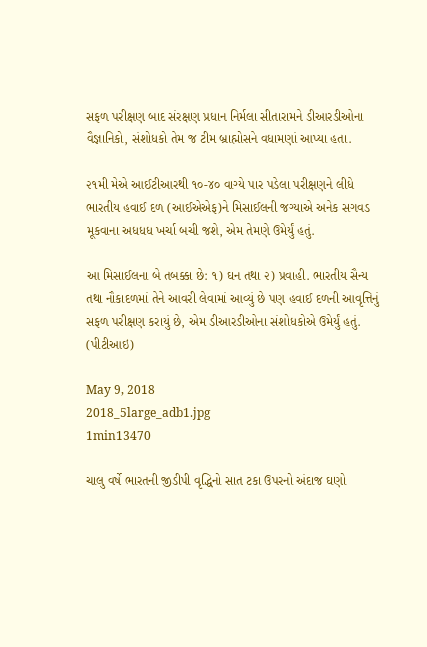સફળ પરીક્ષણ બાદ સંરક્ષણ પ્રધાન નિર્મલા સીતારામને ડીઆરડીઓના વૈજ્ઞાનિકો, સંશોધકો તેમ જ ટીમ બ્રાહ્મોસને વધામણાં આપ્યા હતા.

૨૧મી મેએ આઈટીઆરથી ૧૦-૪૦ વાગ્યે પાર પડેલા પરીક્ષણને લીધે ભારતીય હવાઈ દળ (આઈએએફ)ને મિસાઈલની જગ્યાએ અનેક સગવડ મૂકવાના અધધધ ખર્ચા બચી જશે, એમ તેમણે ઉમેર્યું હતું.

આ મિસાઈલના બે તબક્કા છે: ૧) ઘન તથા ૨) પ્રવાહી. ભારતીય સૈન્ય તથા નૌકાદળમાં તેને આવરી લેવામાં આવ્યું છે પણ હવાઈ દળની આવૃત્તિનું સફળ પરીક્ષણ કરાયું છે, એમ ડીઆરડીઓના સંશોધકોએ ઉમેર્યું હતું. (પીટીઆઇ)

May 9, 2018
2018_5large_adb1.jpg
1min13470

ચાલુ વર્ષે ભારતની જીડીપી વૃદ્ધિનો સાત ટકા ઉપરનો અંદાજ ઘણો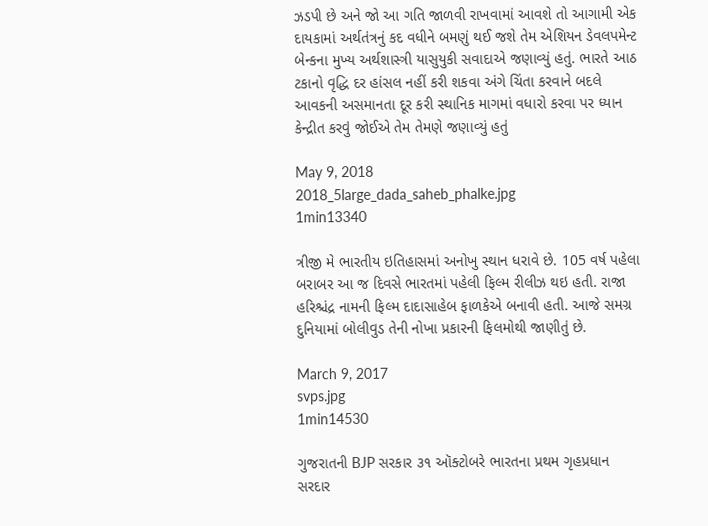ઝડપી છે અને જો આ ગતિ જાળવી રાખવામાં આવશે તો આગામી એક દાયકામાં અર્થતંત્રનું કદ વધીને બમણું થઈ જશે તેમ એશિયન ડેવલપમેન્ટ બેન્કના મુખ્ય અર્થશાસ્ત્રી યાસુયુકી સવાદાએ જણાવ્યું હતું. ભારતે આઠ ટકાનો વૃદ્ધિ દર હાંસલ નહીં કરી શકવા અંગે ચિંતા કરવાને બદલે આવકની અસમાનતા દૂર કરી સ્થાનિક માગમાં વધારો કરવા પર ધ્યાન કેન્દ્રીત કરવું જોઈએ તેમ તેમણે જણાવ્યું હતું

May 9, 2018
2018_5large_dada_saheb_phalke.jpg
1min13340

ત્રીજી મે ભારતીય ઇતિહાસમાં અનોખુ સ્થાન ધરાવે છે. 105 વર્ષ પહેલા બરાબર આ જ દિવસે ભારતમાં પહેલી ફિલ્મ રીલીઝ થઇ હતી. રાજા હરિશ્ચંદ્ર નામની ફિલ્મ દાદાસાહેબ ફાળકેએ બનાવી હતી. આજે સમગ્ર દુનિયામાં બોલીવુડ તેની નોખા પ્રકારની ફિલમોથી જાણીતું છે.

March 9, 2017
svps.jpg
1min14530

ગુજરાતની BJP સરકાર ૩૧ ઑક્ટોબરે ભારતના પ્રથમ ગૃહપ્રધાન સરદાર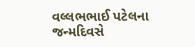વલ્લભભાઈ પટેલના જન્મદિવસે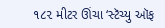૧૮૨ મીટર ઊંચા ‘સ્ટૅચ્યુ ઑફ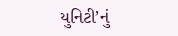યુનિટી’નું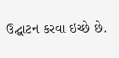ઉદ્ઘાટન કરવા ઇચ્છે છે.